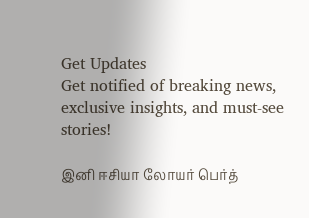Get Updates
Get notified of breaking news, exclusive insights, and must-see stories!

இனி ஈசியா லோயர் பெர்த்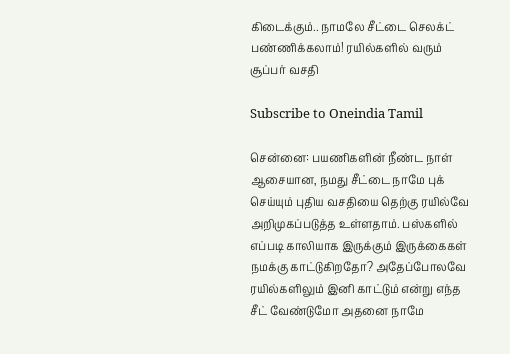கிடைக்கும்.. நாமலே சீட்டை செலக்ட் பண்ணிக்கலாம்! ரயில்களில் வரும் சூப்பர் வசதி

Subscribe to Oneindia Tamil

சென்னை: பயணிகளின் நீண்ட நாள் ஆசையான, நமது சீட்டை நாமே புக் செய்யும் புதிய வசதியை தெற்கு ரயில்வே அறிமுகப்படுத்த உள்ளதாம். பஸ்களில் எப்படி காலியாக இருக்கும் இருக்கைகள் நமக்கு காட்டுகிறதோ? அதேப்போலவே ரயில்களிலும் இனி காட்டும் என்று எந்த சீட் வேண்டுமோ அதனை நாமே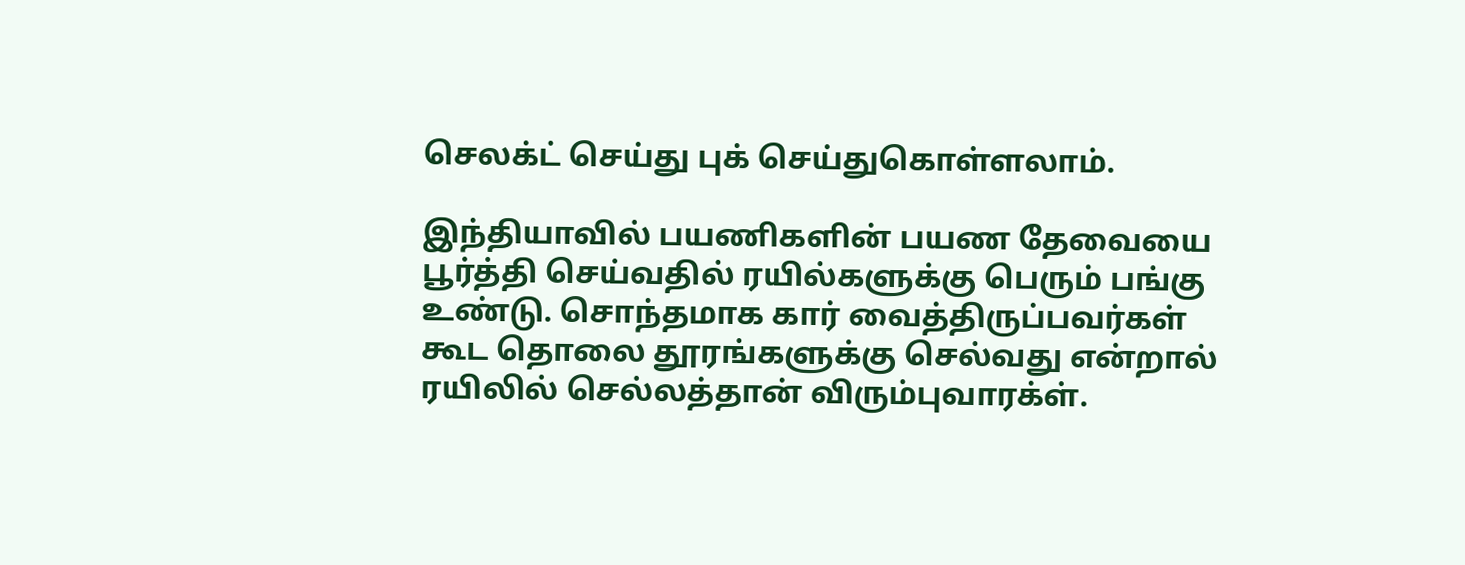செலக்ட் செய்து புக் செய்துகொள்ளலாம்.

இந்தியாவில் பயணிகளின் பயண தேவையை பூர்த்தி செய்வதில் ரயில்களுக்கு பெரும் பங்கு உண்டு. சொந்தமாக கார் வைத்திருப்பவர்கள் கூட தொலை தூரங்களுக்கு செல்வது என்றால் ரயிலில் செல்லத்தான் விரும்புவாரக்ள்.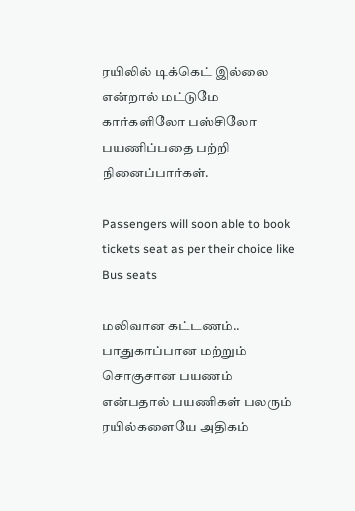ரயிலில் டிக்கெட் இல்லை என்றால் மட்டுமே கார்களிலோ பஸ்சிலோ பயணிப்பதை பற்றி நினைப்பார்கள்.

Passengers will soon able to book tickets seat as per their choice like Bus seats

மலிவான கட்டணம்.. பாதுகாப்பான மற்றும் சொகுசான பயணம் என்பதால் பயணிகள் பலரும் ரயில்களையே அதிகம்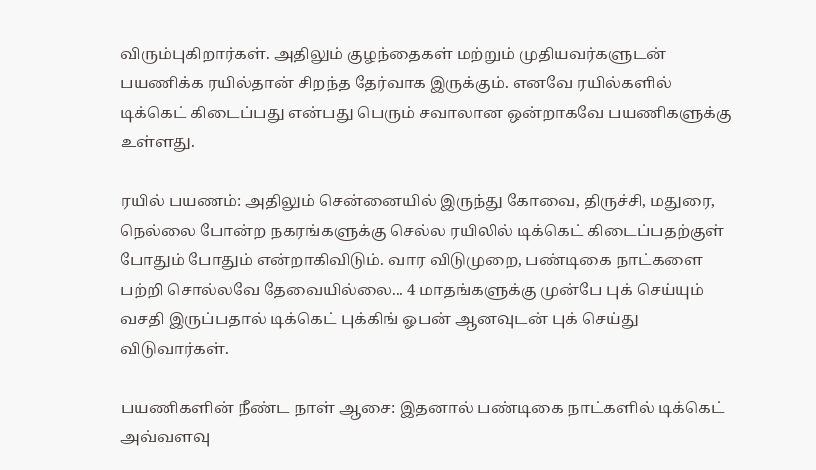விரும்புகிறார்கள். அதிலும் குழந்தைகள் மற்றும் முதியவர்களுடன் பயணிக்க ரயில்தான் சிறந்த தேர்வாக இருக்கும். எனவே ரயில்களில் டிக்கெட் கிடைப்பது என்பது பெரும் சவாலான ஒன்றாகவே பயணிகளுக்கு உள்ளது.

ரயில் பயணம்: அதிலும் சென்னையில் இருந்து கோவை, திருச்சி, மதுரை, நெல்லை போன்ற நகரங்களுக்கு செல்ல ரயிலில் டிக்கெட் கிடைப்பதற்குள் போதும் போதும் என்றாகிவிடும். வார விடுமுறை, பண்டிகை நாட்களை பற்றி சொல்லவே தேவையில்லை... 4 மாதங்களுக்கு முன்பே புக் செய்யும் வசதி இருப்பதால் டிக்கெட் புக்கிங் ஓபன் ஆனவுடன் புக் செய்து விடுவார்கள்.

பயணிகளின் நீண்ட நாள் ஆசை: இதனால் பண்டிகை நாட்களில் டிக்கெட் அவ்வளவு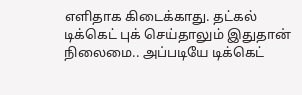எளிதாக கிடைக்காது. தட்கல் டிக்கெட் புக் செய்தாலும் இதுதான் நிலைமை.. அப்படியே டிக்கெட்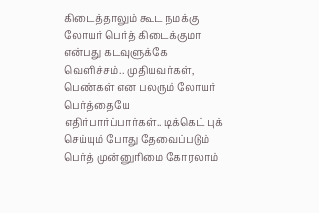கிடைத்தாலும் கூட நமக்கு லோயர் பெர்த் கிடைக்குமா என்பது கடவுளுக்கே வெளிச்சம்.. முதியவர்கள், பெண்கள் என பலரும் லோயர் பெர்த்தையே எதிர்பார்ப்பார்கள்.. டிக்கெட் புக் செய்யும் போது தேவைப்படும் பெர்த் முன்னுரிமை கோரலாம்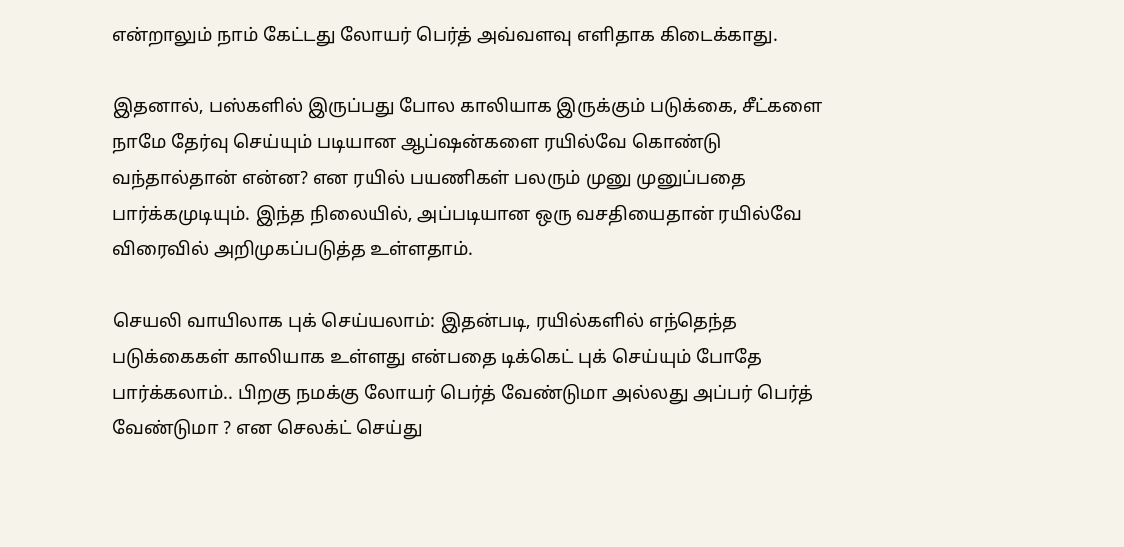என்றாலும் நாம் கேட்டது லோயர் பெர்த் அவ்வளவு எளிதாக கிடைக்காது.

இதனால், பஸ்களில் இருப்பது போல காலியாக இருக்கும் படுக்கை, சீட்களை நாமே தேர்வு செய்யும் படியான ஆப்ஷன்களை ரயில்வே கொண்டு வந்தால்தான் என்ன? என ரயில் பயணிகள் பலரும் முனு முனுப்பதை பார்க்கமுடியும். இந்த நிலையில், அப்படியான ஒரு வசதியைதான் ரயில்வே விரைவில் அறிமுகப்படுத்த உள்ளதாம்.

செயலி வாயிலாக புக் செய்யலாம்: இதன்படி, ரயில்களில் எந்தெந்த படுக்கைகள் காலியாக உள்ளது என்பதை டிக்கெட் புக் செய்யும் போதே பார்க்கலாம்.. பிறகு நமக்கு லோயர் பெர்த் வேண்டுமா அல்லது அப்பர் பெர்த் வேண்டுமா ? என செலக்ட் செய்து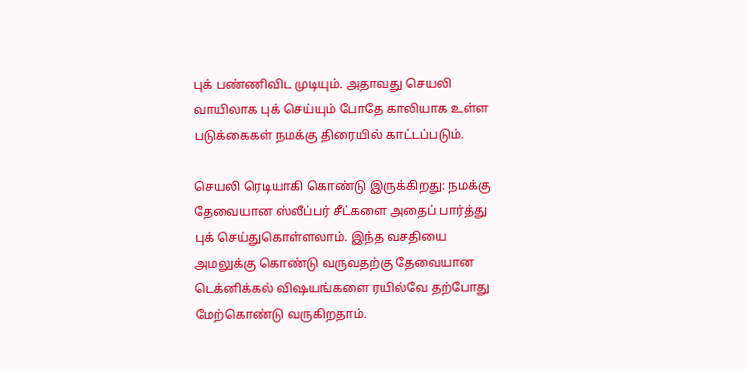புக் பண்ணிவிட முடியும். அதாவது செயலி வாயிலாக புக் செய்யும் போதே காலியாக உள்ள படுக்கைகள் நமக்கு திரையில் காட்டப்படும்.

செயலி ரெடியாகி கொண்டு இருக்கிறது: நமக்கு தேவையான ஸ்லீப்பர் சீட்களை அதைப் பார்த்து புக் செய்துகொள்ளலாம். இந்த வசதியை அமலுக்கு கொண்டு வருவதற்கு தேவையான டெக்னிக்கல் விஷயங்களை ரயில்வே தற்போது மேற்கொண்டு வருகிறதாம்.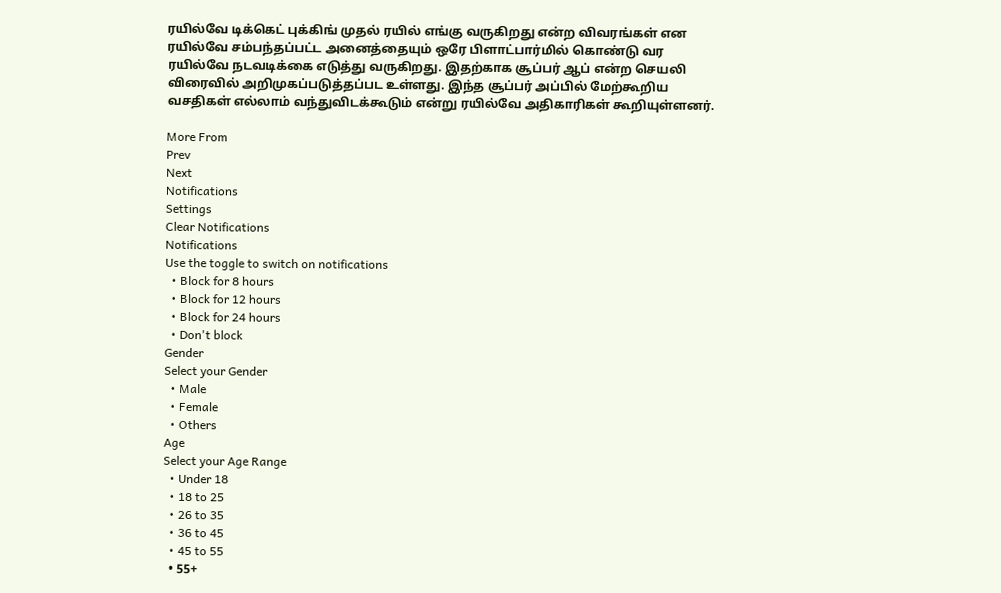ரயில்வே டிக்கெட் புக்கிங் முதல் ரயில் எங்கு வருகிறது என்ற விவரங்கள் என ரயில்வே சம்பந்தப்பட்ட அனைத்தையும் ஒரே பிளாட்பார்மில் கொண்டு வர ரயில்வே நடவடிக்கை எடுத்து வருகிறது. இதற்காக சூப்பர் ஆப் என்ற செயலி விரைவில் அறிமுகப்படுத்தப்பட உள்ளது. இந்த சூப்பர் அப்பில் மேற்கூறிய வசதிகள் எல்லாம் வந்துவிடக்கூடும் என்று ரயில்வே அதிகாரிகள் கூறியுள்ளனர்.

More From
Prev
Next
Notifications
Settings
Clear Notifications
Notifications
Use the toggle to switch on notifications
  • Block for 8 hours
  • Block for 12 hours
  • Block for 24 hours
  • Don't block
Gender
Select your Gender
  • Male
  • Female
  • Others
Age
Select your Age Range
  • Under 18
  • 18 to 25
  • 26 to 35
  • 36 to 45
  • 45 to 55
  • 55+